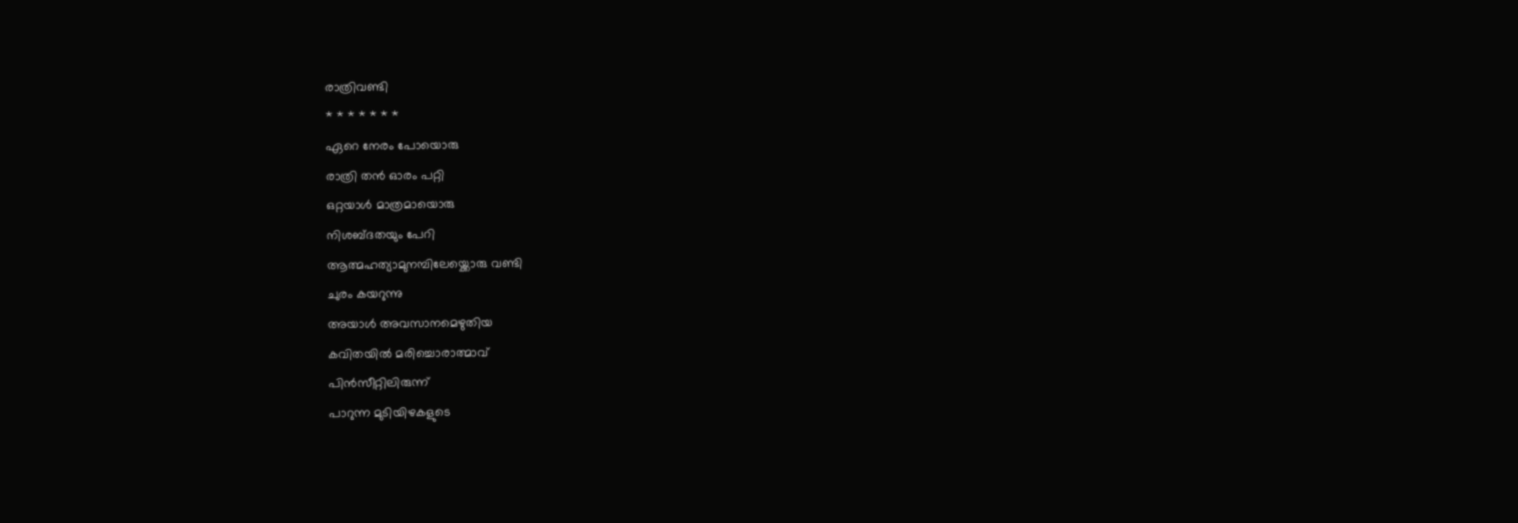രാത്രിവണ്ടി
* * * * * * *
ഏറെ നേരം പോയൊരു
രാത്രി തൻ ഓരം പറ്റി
ഒറ്റയാൾ മാത്രമായൊരു
നിശബ്ദതയും പേറി
ആത്മഹത്യാമുനമ്പിലേയ്ക്കൊരു വണ്ടി
ചുരം കയറുന്നു
അയാൾ അവസാനമെഴുതിയ
കവിതയിൽ മരിച്ചൊരാത്മാവ്
പിൻസീറ്റിലിരുന്ന്
പാറുന്ന മുടിയിഴകളുടെ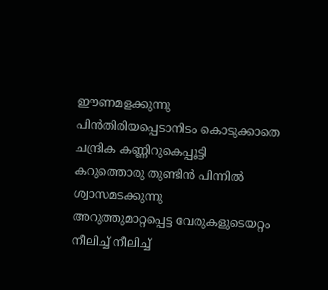ഈണമളക്കുന്നു
പിൻതിരിയപ്പെടാനിടം കൊടുക്കാതെ
ചന്ദ്രിക കണ്ണിറുകെപ്പൂട്ടി
കറുത്തൊരു തുണ്ടിൻ പിന്നിൽ
ശ്വാസമടക്കുന്നു
അറുത്തുമാറ്റപ്പെട്ട വേരുകളുടെയറ്റം
നീലിച്ച് നീലിച്ച്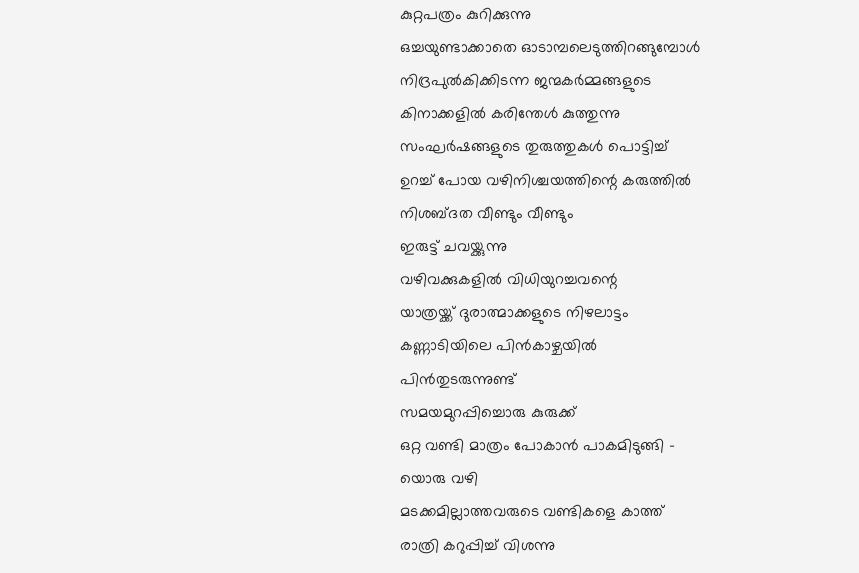കുറ്റപത്രം കുറിക്കുന്നു
ഒച്ചയുണ്ടാക്കാതെ ഓടാമ്പലെടുത്തിറങ്ങുമ്പോൾ
നിദ്രപുൽകിക്കിടന്ന ജന്മകർമ്മങ്ങളുടെ
കിനാക്കളിൽ കരിന്തേൾ കുത്തുന്നു
സംഘർഷങ്ങളുടെ തുരുത്തുകൾ പൊട്ടിച്ച്
ഉറച്ച് പോയ വഴിനിശ്ചയത്തിന്റെ കരുത്തിൽ
നിശബ്ദത വീണ്ടും വീണ്ടും
ഇരുട്ട് ചവയ്ക്കുന്നു
വഴിവക്കുകളിൽ വിധിയുറച്ചവന്റെ
യാത്രയ്ക്ക് ദുരാത്മാക്കളുടെ നിഴലാട്ടം
കണ്ണാടിയിലെ പിൻകാഴ്ചയിൽ
പിൻതുടരുന്നുണ്ട്
സമയമുറപ്പിച്ചൊരു കുരുക്ക്
ഒറ്റ വണ്ടി മാത്രം പോകാൻ പാകമിടുങ്ങി -
യൊരു വഴി
മടക്കമില്ലാത്തവരുടെ വണ്ടികളെ കാത്ത്
രാത്രി കറുപ്പിച്ച് വിശന്നു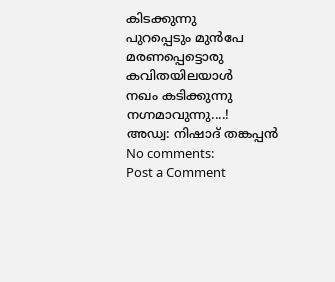കിടക്കുന്നു
പുറപ്പെടും മുൻപേ മരണപ്പെട്ടൊരു
കവിതയിലയാൾ
നഖം കടിക്കുന്നു നഗ്നമാവുന്നു....!
അഡ്വ: നിഷാദ് തങ്കപ്പൻ
No comments:
Post a Comment